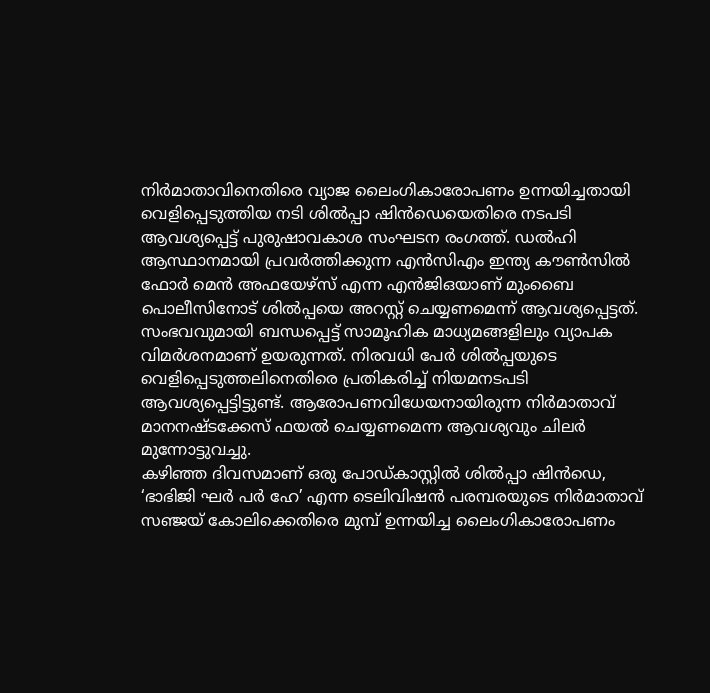നിർമാതാവിനെതിരെ വ്യാജ ലൈംഗികാരോപണം ഉന്നയിച്ചതായി വെളിപ്പെടുത്തിയ നടി ശിൽപ്പാ ഷിൻഡെയെതിരെ നടപടി ആവശ്യപ്പെട്ട് പുരുഷാവകാശ സംഘടന രംഗത്ത്. ഡൽഹി ആസ്ഥാനമായി പ്രവർത്തിക്കുന്ന എൻസിഎം ഇന്ത്യ കൗൺസിൽ ഫോർ മെൻ അഫയേഴ്സ് എന്ന എൻജിഒയാണ് മുംബൈ പൊലീസിനോട് ശിൽപ്പയെ അറസ്റ്റ് ചെയ്യണമെന്ന് ആവശ്യപ്പെട്ടത്.
സംഭവവുമായി ബന്ധപ്പെട്ട് സാമൂഹിക മാധ്യമങ്ങളിലും വ്യാപക വിമർശനമാണ് ഉയരുന്നത്. നിരവധി പേർ ശിൽപ്പയുടെ വെളിപ്പെടുത്തലിനെതിരെ പ്രതികരിച്ച് നിയമനടപടി ആവശ്യപ്പെട്ടിട്ടുണ്ട്. ആരോപണവിധേയനായിരുന്ന നിർമാതാവ് മാനനഷ്ടക്കേസ് ഫയൽ ചെയ്യണമെന്ന ആവശ്യവും ചിലർ മുന്നോട്ടുവച്ചു.
കഴിഞ്ഞ ദിവസമാണ് ഒരു പോഡ്കാസ്റ്റിൽ ശിൽപ്പാ ഷിൻഡെ, ‘ഭാഭിജി ഘർ പർ ഹേ’ എന്ന ടെലിവിഷൻ പരമ്പരയുടെ നിർമാതാവ് സഞ്ജയ് കോലിക്കെതിരെ മുമ്പ് ഉന്നയിച്ച ലൈംഗികാരോപണം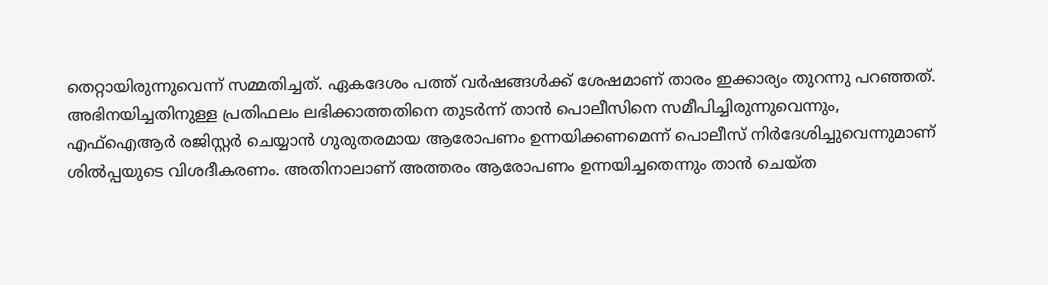തെറ്റായിരുന്നുവെന്ന് സമ്മതിച്ചത്. ഏകദേശം പത്ത് വർഷങ്ങൾക്ക് ശേഷമാണ് താരം ഇക്കാര്യം തുറന്നു പറഞ്ഞത്.
അഭിനയിച്ചതിനുള്ള പ്രതിഫലം ലഭിക്കാത്തതിനെ തുടർന്ന് താൻ പൊലീസിനെ സമീപിച്ചിരുന്നുവെന്നും, എഫ്ഐആർ രജിസ്റ്റർ ചെയ്യാൻ ഗുരുതരമായ ആരോപണം ഉന്നയിക്കണമെന്ന് പൊലീസ് നിർദേശിച്ചുവെന്നുമാണ് ശിൽപ്പയുടെ വിശദീകരണം. അതിനാലാണ് അത്തരം ആരോപണം ഉന്നയിച്ചതെന്നും താൻ ചെയ്ത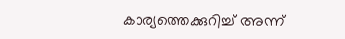കാര്യത്തെക്കുറിച്ച് അന്ന്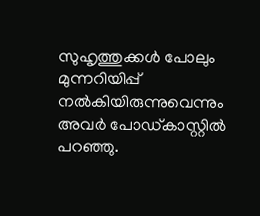സുഹൃത്തുക്കൾ പോലും മുന്നറിയിപ്പ് നൽകിയിരുന്നുവെന്നും അവർ പോഡ്കാസ്റ്റിൽ പറഞ്ഞു.